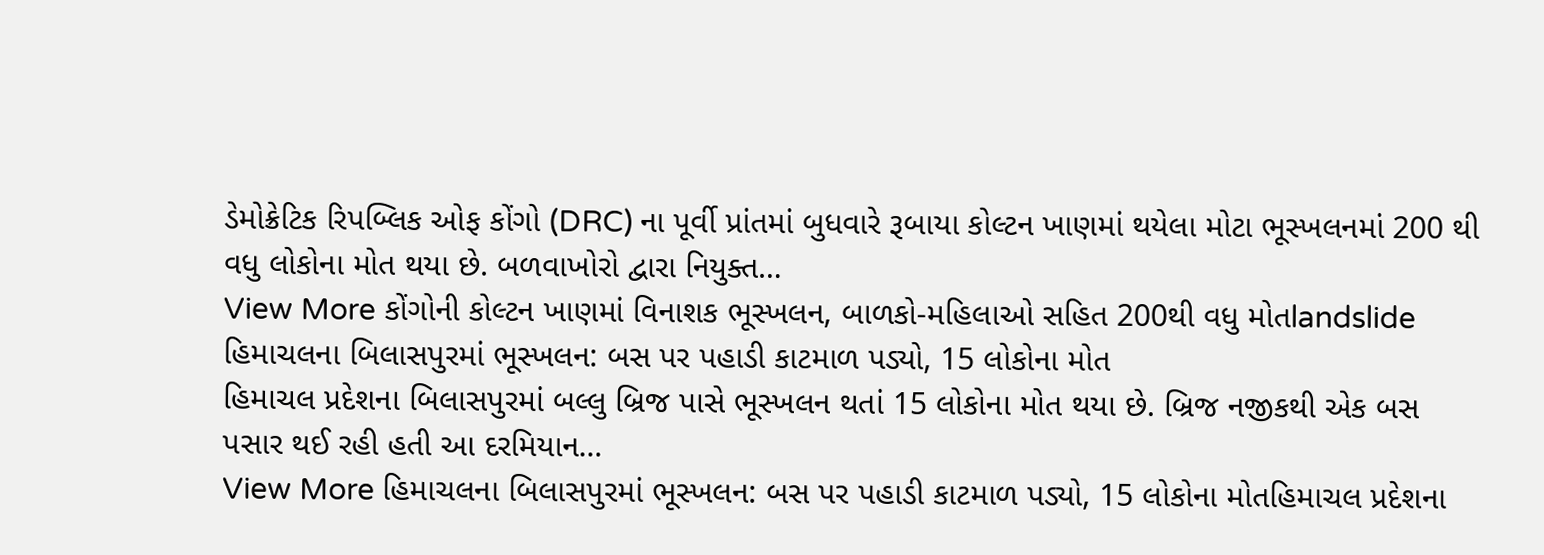ડેમોક્રેટિક રિપબ્લિક ઓફ કોંગો (DRC) ના પૂર્વી પ્રાંતમાં બુધવારે રૂબાયા કોલ્ટન ખાણમાં થયેલા મોટા ભૂસ્ખલનમાં 200 થી વધુ લોકોના મોત થયા છે. બળવાખોરો દ્વારા નિયુક્ત…
View More કોંગોની કોલ્ટન ખાણમાં વિનાશક ભૂસ્ખલન, બાળકો-મહિલાઓ સહિત 200થી વધુ મોતlandslide
હિમાચલના બિલાસપુરમાં ભૂસ્ખલન: બસ પર પહાડી કાટમાળ પડ્યો, 15 લોકોના મોત
હિમાચલ પ્રદેશના બિલાસપુરમાં બલ્લુ બ્રિજ પાસે ભૂસ્ખલન થતાં 15 લોકોના મોત થયા છે. બ્રિજ નજીકથી એક બસ પસાર થઈ રહી હતી આ દરમિયાન…
View More હિમાચલના બિલાસપુરમાં ભૂસ્ખલન: બસ પર પહાડી કાટમાળ પડ્યો, 15 લોકોના મોતહિમાચલ પ્રદેશના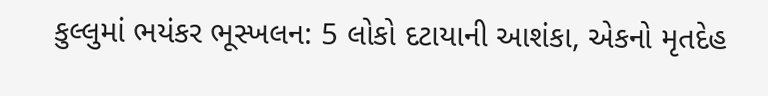કુલ્લુમાં ભયંકર ભૂસ્ખલન: 5 લોકો દટાયાની આશંકા, એકનો મૃતદેહ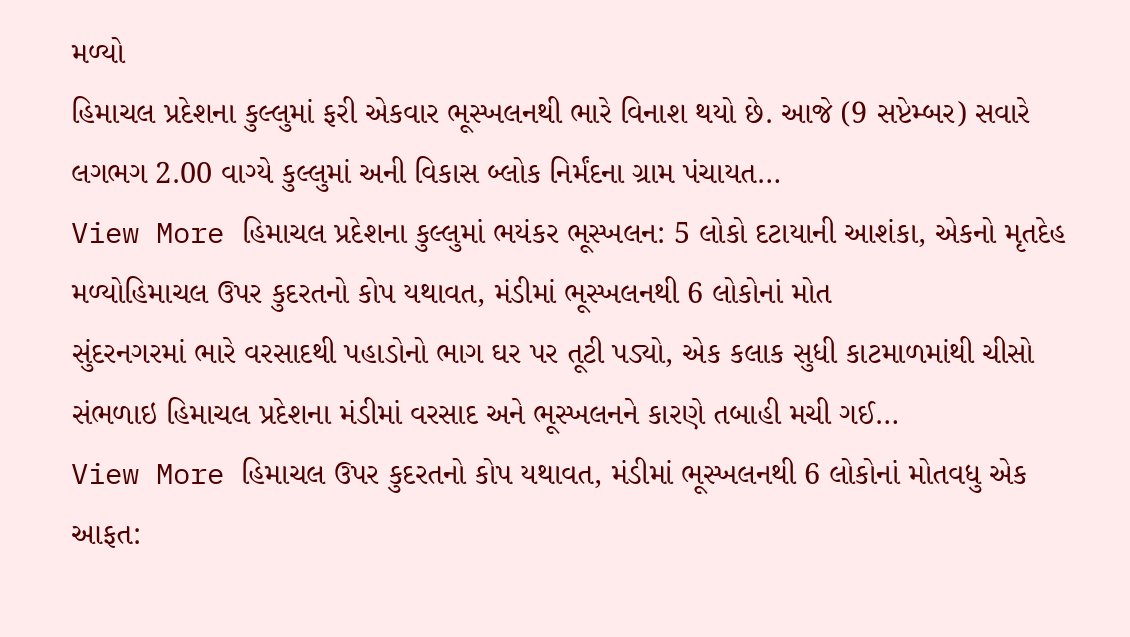મળ્યો
હિમાચલ પ્રદેશના કુલ્લુમાં ફરી એકવાર ભૂસ્ખલનથી ભારે વિનાશ થયો છે. આજે (9 સપ્ટેમ્બર) સવારે લગભગ 2.00 વાગ્યે કુલ્લુમાં અની વિકાસ બ્લોક નિર્મંદના ગ્રામ પંચાયત…
View More હિમાચલ પ્રદેશના કુલ્લુમાં ભયંકર ભૂસ્ખલન: 5 લોકો દટાયાની આશંકા, એકનો મૃતદેહ મળ્યોહિમાચલ ઉપર કુદરતનો કોપ યથાવત, મંડીમાં ભૂસ્ખલનથી 6 લોકોનાં મોત
સુંદરનગરમાં ભારે વરસાદથી પહાડોનો ભાગ ઘર પર તૂટી પડ્યો, એક કલાક સુધી કાટમાળમાંથી ચીસો સંભળાઇ હિમાચલ પ્રદેશના મંડીમાં વરસાદ અને ભૂસ્ખલનને કારણે તબાહી મચી ગઈ…
View More હિમાચલ ઉપર કુદરતનો કોપ યથાવત, મંડીમાં ભૂસ્ખલનથી 6 લોકોનાં મોતવધુ એક આફત: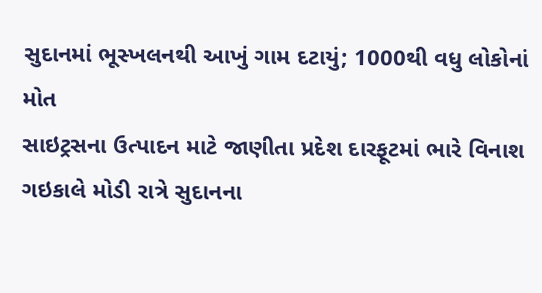સુદાનમાં ભૂસ્ખલનથી આખું ગામ દટાયું; 1000થી વધુ લોકોનાં મોત
સાઇટ્રસના ઉત્પાદન માટે જાણીતા પ્રદેશ દારફૂટમાં ભારે વિનાશ ગઇકાલે મોડી રાત્રે સુદાનના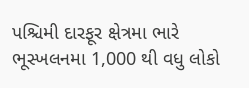પશ્ચિમી દારફૂર ક્ષેત્રમા ભારે ભૂસ્ખલનમા 1,000 થી વધુ લોકો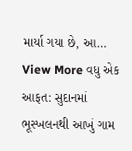માર્યા ગયા છે, આ…
View More વધુ એક આફત: સુદાનમાં ભૂસ્ખલનથી આખું ગામ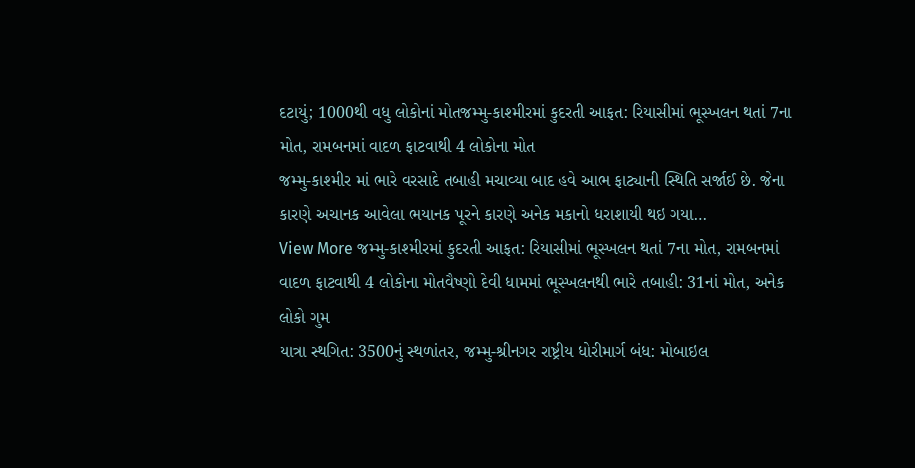દટાયું; 1000થી વધુ લોકોનાં મોતજમ્મુ-કાશ્મીરમાં કુદરતી આફત: રિયાસીમાં ભૂસ્ખલન થતાં 7ના મોત, રામબનમાં વાદળ ફાટવાથી 4 લોકોના મોત
જમ્મુ-કાશ્મીર માં ભારે વરસાદે તબાહી મચાવ્યા બાદ હવે આભ ફાટ્યાની સ્થિતિ સર્જાઈ છે. જેના કારણે અચાનક આવેલા ભયાનક પૂરને કારણે અનેક મકાનો ધરાશાયી થઇ ગયા…
View More જમ્મુ-કાશ્મીરમાં કુદરતી આફત: રિયાસીમાં ભૂસ્ખલન થતાં 7ના મોત, રામબનમાં વાદળ ફાટવાથી 4 લોકોના મોતવૈષ્ણો દેવી ધામમાં ભૂસ્ખલનથી ભારે તબાહી: 31નાં મોત, અનેક લોકો ગુમ
યાત્રા સ્થગિત: 3500નું સ્થળાંતર, જમ્મુ-શ્રીનગર રાષ્ટ્રીય ધોરીમાર્ગ બંધ: મોબાઇલ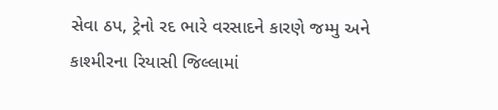સેવા ઠપ, ટ્રેનો રદ ભારે વરસાદને કારણે જમ્મુ અને કાશ્મીરના રિયાસી જિલ્લામાં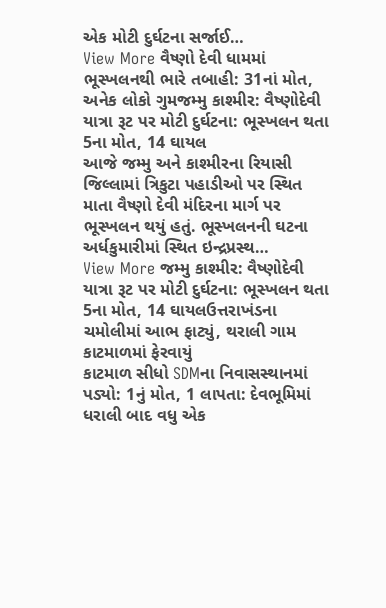એક મોટી દુર્ઘટના સર્જાઈ…
View More વૈષ્ણો દેવી ધામમાં ભૂસ્ખલનથી ભારે તબાહી: 31નાં મોત, અનેક લોકો ગુમજમ્મુ કાશ્મીર: વૈષ્ણોદેવી યાત્રા રૂટ પર મોટી દુર્ઘટના: ભૂસ્ખલન થતા 5ના મોત, 14 ઘાયલ
આજે જમ્મુ અને કાશ્મીરના રિયાસી જિલ્લામાં ત્રિકુટા પહાડીઓ પર સ્થિત માતા વૈષ્ણો દેવી મંદિરના માર્ગ પર ભૂસ્ખલન થયું હતું. ભૂસ્ખલનની ઘટના અર્ધકુમારીમાં સ્થિત ઇન્દ્રપ્રસ્થ…
View More જમ્મુ કાશ્મીર: વૈષ્ણોદેવી યાત્રા રૂટ પર મોટી દુર્ઘટના: ભૂસ્ખલન થતા 5ના મોત, 14 ઘાયલઉત્તરાખંડના ચમોલીમાં આભ ફાટ્યું, થરાલી ગામ કાટમાળમાં ફેરવાયું
કાટમાળ સીધો SDMના નિવાસસ્થાનમાં પડ્યો: 1નું મોત, 1 લાપતા: દેવભૂમિમાં ધરાલી બાદ વધુ એક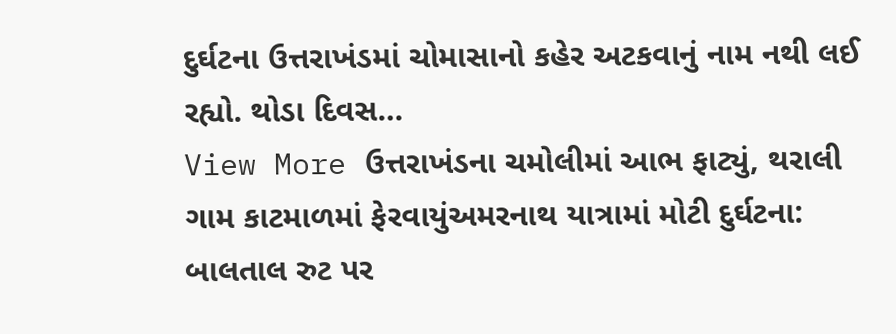દુર્ઘટના ઉત્તરાખંડમાં ચોમાસાનો કહેર અટકવાનું નામ નથી લઈ રહ્યો. થોડા દિવસ…
View More ઉત્તરાખંડના ચમોલીમાં આભ ફાટ્યું, થરાલી ગામ કાટમાળમાં ફેરવાયુંઅમરનાથ યાત્રામાં મોટી દુર્ઘટના: બાલતાલ રુટ પર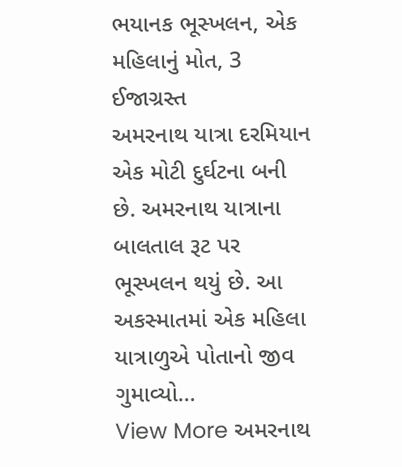ભયાનક ભૂસ્ખલન, એક મહિલાનું મોત, 3 ઈજાગ્રસ્ત
અમરનાથ યાત્રા દરમિયાન એક મોટી દુર્ઘટના બની છે. અમરનાથ યાત્રાના બાલતાલ રૂટ પર ભૂસ્ખલન થયું છે. આ અકસ્માતમાં એક મહિલા યાત્રાળુએ પોતાનો જીવ ગુમાવ્યો…
View More અમરનાથ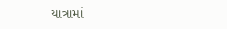યાત્રામાં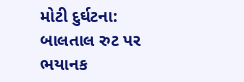મોટી દુર્ઘટના: બાલતાલ રુટ પર ભયાનક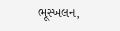ભૂસ્ખલન,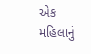એક મહિલાનું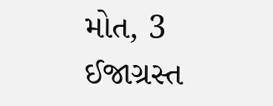મોત, 3 ઈજાગ્રસ્ત